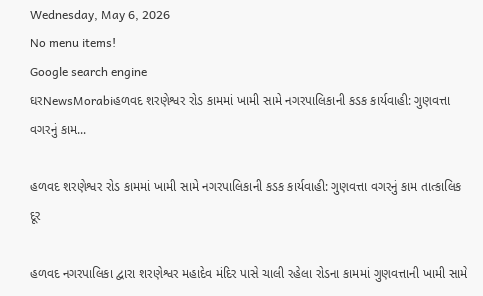Wednesday, May 6, 2026
No menu items!
Google search engine
ઘરNewsMorabiહળવદ શરણેશ્વર રોડ કામમાં ખામી સામે નગરપાલિકાની કડક કાર્યવાહી: ગુણવત્તા વગરનું કામ...

હળવદ શરણેશ્વર રોડ કામમાં ખામી સામે નગરપાલિકાની કડક કાર્યવાહી: ગુણવત્તા વગરનું કામ તાત્કાલિક દૂર

હળવદ નગરપાલિકા દ્વારા શરણેશ્વર મહાદેવ મંદિર પાસે ચાલી રહેલા રોડના કામમાં ગુણવત્તાની ખામી સામે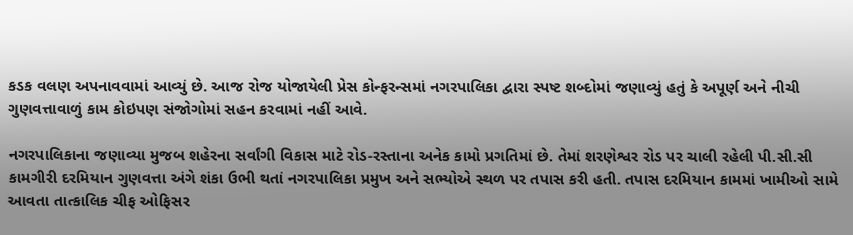કડક વલણ અપનાવવામાં આવ્યું છે. આજ રોજ યોજાયેલી પ્રેસ કોન્ફરન્સમાં નગરપાલિકા દ્વારા સ્પષ્ટ શબ્દોમાં જણાવ્યું હતું કે અપૂર્ણ અને નીચી ગુણવત્તાવાળું કામ કોઇપણ સંજોગોમાં સહન કરવામાં નહીં આવે.

નગરપાલિકાના જણાવ્યા મુજબ શહેરના સર્વાંગી વિકાસ માટે રોડ-રસ્તાના અનેક કામો પ્રગતિમાં છે. તેમાં શરણેશ્વર રોડ પર ચાલી રહેલી પી.સી.સી કામગીરી દરમિયાન ગુણવત્તા અંગે શંકા ઉભી થતાં નગરપાલિકા પ્રમુખ અને સભ્યોએ સ્થળ પર તપાસ કરી હતી. તપાસ દરમિયાન કામમાં ખામીઓ સામે આવતા તાત્કાલિક ચીફ ઓફિસર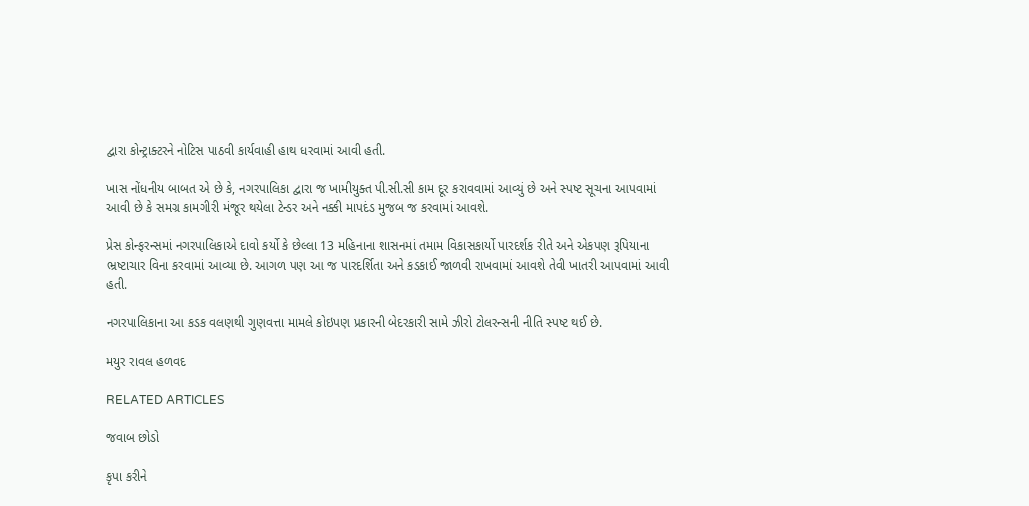દ્વારા કોન્ટ્રાક્ટરને નોટિસ પાઠવી કાર્યવાહી હાથ ધરવામાં આવી હતી.

ખાસ નોંધનીય બાબત એ છે કે, નગરપાલિકા દ્વારા જ ખામીયુક્ત પી.સી.સી કામ દૂર કરાવવામાં આવ્યું છે અને સ્પષ્ટ સૂચના આપવામાં આવી છે કે સમગ્ર કામગીરી મંજૂર થયેલા ટેન્ડર અને નક્કી માપદંડ મુજબ જ કરવામાં આવશે.

પ્રેસ કોન્ફરન્સમાં નગરપાલિકાએ દાવો કર્યો કે છેલ્લા 13 મહિનાના શાસનમાં તમામ વિકાસકાર્યો પારદર્શક રીતે અને એકપણ રૂપિયાના ભ્રષ્ટાચાર વિના કરવામાં આવ્યા છે. આગળ પણ આ જ પારદર્શિતા અને કડકાઈ જાળવી રાખવામાં આવશે તેવી ખાતરી આપવામાં આવી હતી.

નગરપાલિકાના આ કડક વલણથી ગુણવત્તા મામલે કોઇપણ પ્રકારની બેદરકારી સામે ઝીરો ટોલરન્સની નીતિ સ્પષ્ટ થઈ છે.

મયુર રાવલ હળવદ

RELATED ARTICLES

જવાબ છોડો

કૃપા કરીને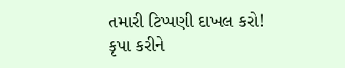તમારી ટિપ્પણી દાખલ કરો!
કૃપા કરીને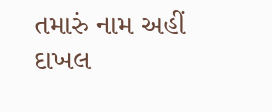તમારું નામ અહીં દાખલ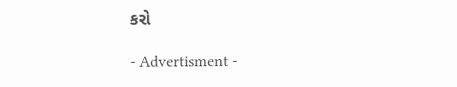કરો

- Advertisment -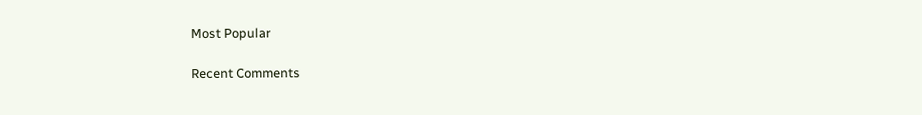Most Popular

Recent Comments